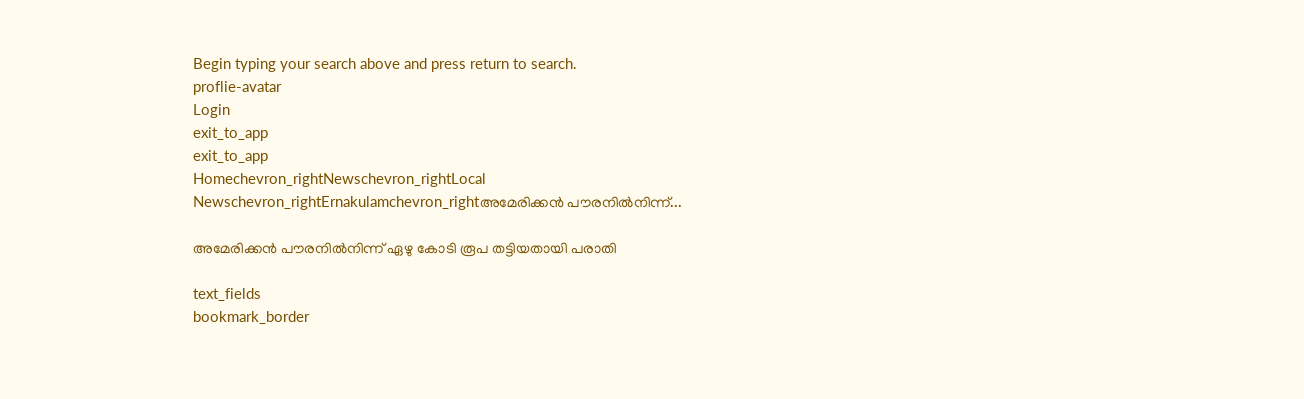Begin typing your search above and press return to search.
proflie-avatar
Login
exit_to_app
exit_to_app
Homechevron_rightNewschevron_rightLocal Newschevron_rightErnakulamchevron_rightഅമേരിക്കൻ പൗരനിൽനിന്ന്...

അമേരിക്കൻ പൗരനിൽനിന്ന് ഏഴു കോടി രൂപ തട്ടിയതായി പരാതി

text_fields
bookmark_border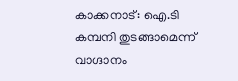കാക്കനാട്: ഐ.ടി കമ്പനി തുടങ്ങാമെന്ന് വാഗ്ദാനം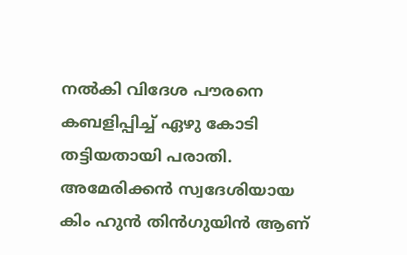നൽകി വിദേശ പൗരനെ കബളിപ്പിച്ച് ഏഴു കോടി തട്ടിയതായി പരാതി. അമേരിക്കൻ സ്വദേശിയായ കിം ഹുൻ തിൻഗുയിൻ ആണ്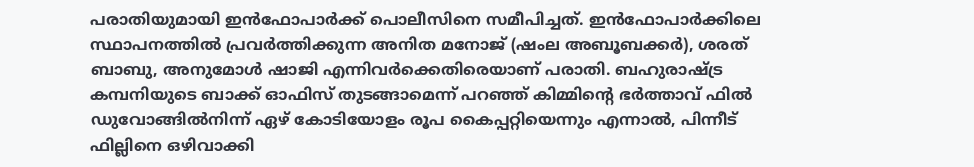പരാതിയുമായി ഇൻഫോപാർക്ക് പൊലീസിനെ സമീപിച്ചത്. ഇൻഫോപാർക്കിലെ സ്ഥാപനത്തിൽ പ്രവർത്തിക്കുന്ന അനിത മനോജ് (ഷംല അബൂബക്കർ), ശരത് ബാബു, അനുമോൾ ഷാജി എന്നിവർക്കെതിരെയാണ് പരാതി. ബഹുരാഷ്ട്ര കമ്പനിയുടെ ബാക്ക് ഓഫിസ് തുടങ്ങാമെന്ന് പറഞ്ഞ് കിമ്മിന്‍റെ ഭർത്താവ് ഫിൽ ഡുവോങ്ങിൽനിന്ന് ഏഴ് കോടിയോളം രൂപ കൈപ്പറ്റിയെന്നും എന്നാൽ, പിന്നീട് ഫില്ലിനെ ഒഴിവാക്കി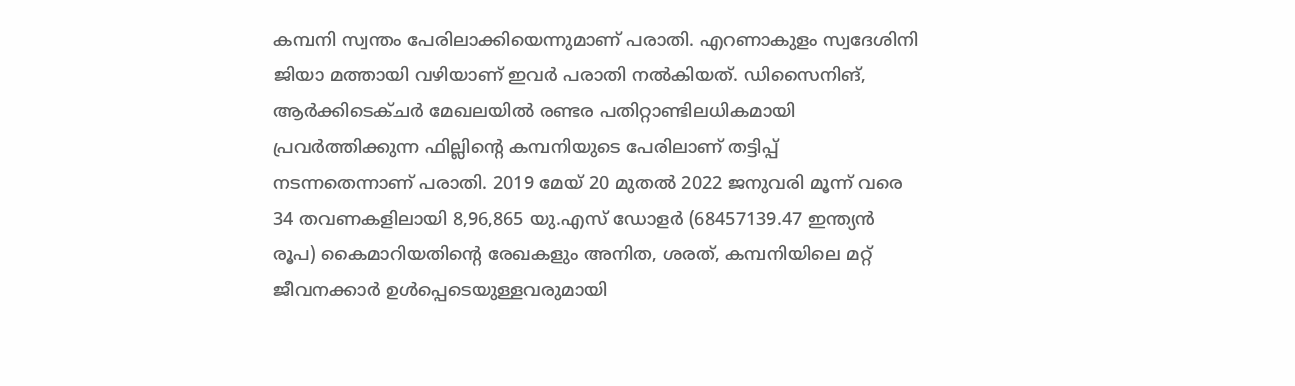കമ്പനി സ്വന്തം പേരിലാക്കിയെന്നുമാണ് പരാതി. എറണാകുളം സ്വദേശിനി ജിയാ മത്തായി വഴിയാണ് ഇവർ പരാതി നൽകിയത്. ഡിസൈനിങ്, ആർക്കിടെക്ചർ മേഖലയിൽ രണ്ടര പതിറ്റാണ്ടിലധികമായി പ്രവർത്തിക്കുന്ന ഫില്ലിന്‍റെ കമ്പനിയുടെ പേരിലാണ് തട്ടിപ്പ് നടന്നതെന്നാണ് പരാതി. 2019 മേയ് 20 മുതൽ 2022 ജനുവരി മൂന്ന് വരെ 34 തവണകളിലായി 8,96,865 യു.എസ് ഡോളർ (68457139.47 ഇന്ത്യൻ രൂപ) കൈമാറിയതിന്‍റെ രേഖകളും അനിത, ശരത്, കമ്പനിയിലെ മറ്റ് ജീവനക്കാർ ഉൾപ്പെടെയുള്ളവരുമായി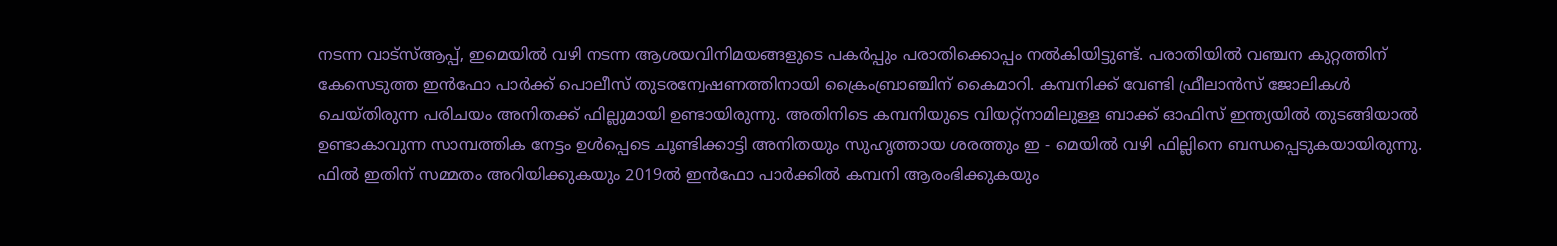നടന്ന വാട്സ്ആപ്പ്, ഇമെയിൽ വഴി നടന്ന ആശയവിനിമയങ്ങളുടെ പകർപ്പും പരാതിക്കൊപ്പം നൽകിയിട്ടുണ്ട്. പരാതിയിൽ വഞ്ചന കുറ്റത്തിന് കേസെടുത്ത ഇൻഫോ പാർക്ക് പൊലീസ് തുടരന്വേഷണത്തിനായി ക്രൈംബ്രാഞ്ചിന് കൈമാറി. കമ്പനിക്ക് വേണ്ടി ഫ്രീലാൻസ് ജോലികൾ ചെയ്തിരുന്ന പരിചയം അനിതക്ക് ഫില്ലുമായി ഉണ്ടായിരുന്നു. അതിനിടെ കമ്പനിയുടെ വിയറ്റ്നാമിലുള്ള ബാക്ക് ഓഫിസ് ഇന്ത്യയിൽ തുടങ്ങിയാൽ ഉണ്ടാകാവുന്ന സാമ്പത്തിക നേട്ടം ഉൾപ്പെടെ ചൂണ്ടിക്കാട്ടി അനിതയും സുഹൃത്തായ ശരത്തും ഇ - മെയിൽ വഴി ഫില്ലിനെ ബന്ധപ്പെടുകയായിരുന്നു. ഫിൽ ഇതിന് സമ്മതം അറിയിക്കുകയും 2019ൽ ഇൻഫോ പാർക്കിൽ കമ്പനി ആരംഭിക്കുകയും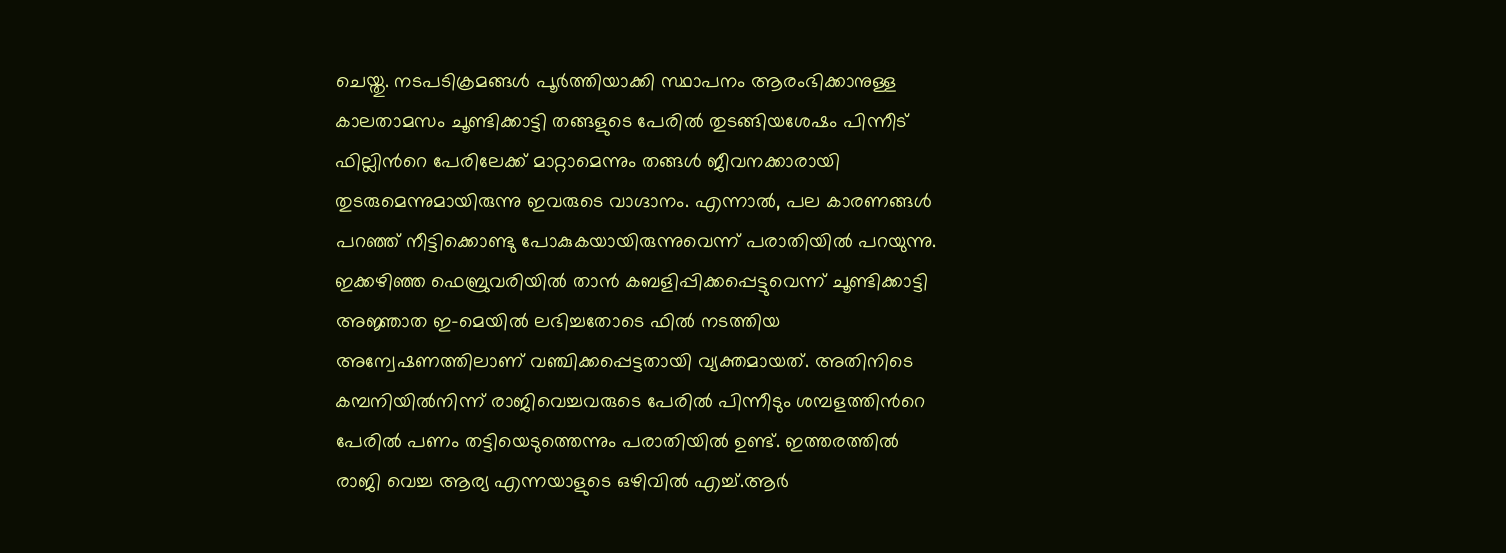ചെയ്തു. നടപടിക്രമങ്ങൾ പൂർത്തിയാക്കി സ്ഥാപനം ആരംഭിക്കാനുള്ള കാലതാമസം ചൂണ്ടിക്കാട്ടി തങ്ങളുടെ പേരിൽ തുടങ്ങിയശേഷം പിന്നീട് ഫില്ലിന്‍റെ പേരിലേക്ക് മാറ്റാമെന്നും തങ്ങൾ ജീവനക്കാരായി തുടരുമെന്നുമായിരുന്നു ഇവരുടെ വാഗ്ദാനം. എന്നാൽ, പല കാരണങ്ങൾ പറഞ്ഞ് നീട്ടിക്കൊണ്ടു പോകുകയായിരുന്നുവെന്ന് പരാതിയിൽ പറയുന്നു. ഇക്കഴിഞ്ഞ ഫെബ്രുവരിയിൽ താൻ കബളിപ്പിക്കപ്പെട്ടുവെന്ന് ചൂണ്ടിക്കാട്ടി അജ്ഞാത ഇ-മെയിൽ ലഭിച്ചതോടെ ഫിൽ നടത്തിയ അന്വേഷണത്തിലാണ് വഞ്ചിക്കപ്പെട്ടതായി വ്യക്തമായത്. അതിനിടെ കമ്പനിയിൽനിന്ന് രാജിവെച്ചവരുടെ പേരിൽ പിന്നീടും ശമ്പളത്തിന്‍റെ പേരിൽ പണം തട്ടിയെടുത്തെന്നും പരാതിയിൽ ഉണ്ട്. ഇത്തരത്തിൽ രാജി വെച്ച ആര്യ എന്നയാളുടെ ഒഴിവിൽ എച്ച്.ആർ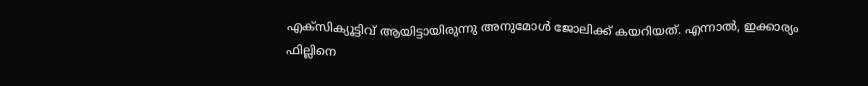എക്സിക്യൂട്ടിവ് ആയിട്ടായിരുന്നു അനുമോൾ ജോലിക്ക് കയറിയത്. എന്നാൽ, ഇക്കാര്യം ഫില്ലിനെ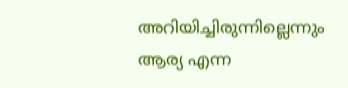അറിയിച്ചിരുന്നില്ലെന്നും ആര്യ എന്ന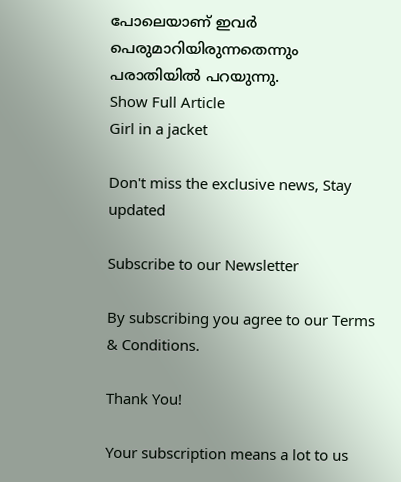പോലെയാണ് ഇവർ പെരുമാറിയിരുന്നതെന്നും പരാതിയിൽ പറയുന്നു.
Show Full Article
Girl in a jacket

Don't miss the exclusive news, Stay updated

Subscribe to our Newsletter

By subscribing you agree to our Terms & Conditions.

Thank You!

Your subscription means a lot to us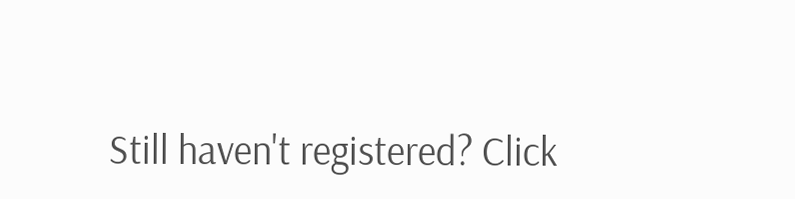Still haven't registered? Click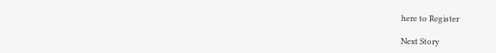here to Register

Next Story